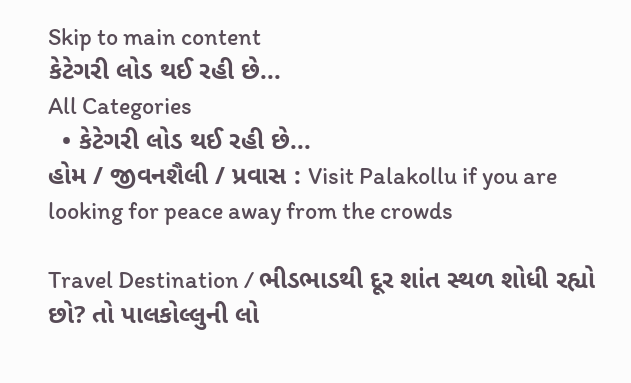Skip to main content
કેટેગરી લોડ થઈ રહી છે...
All Categories
  • કેટેગરી લોડ થઈ રહી છે...
હોમ / જીવનશૈલી / પ્રવાસ : Visit Palakollu if you are looking for peace away from the crowds

Travel Destination / ભીડભાડથી દૂર શાંત સ્થળ શોધી રહ્યો છો? તો પાલકોલ્લુની લો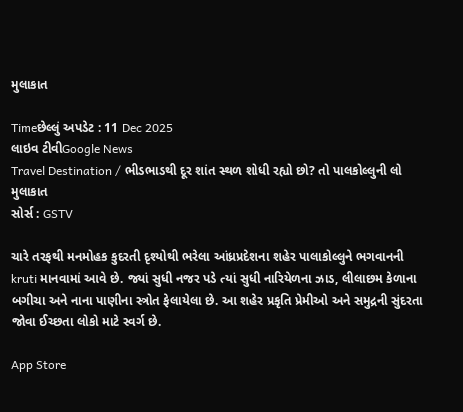મુલાકાત

Timeછેલ્લું અપડેટ : 11 Dec 2025
લાઇવ ટીવીGoogle News
Travel Destination / ભીડભાડથી દૂર શાંત સ્થળ શોધી રહ્યો છો? તો પાલકોલ્લુની લો મુલાકાત
સોર્સ : GSTV

ચારે તરફથી મનમોહક કુદરતી દૃશ્યોથી ભરેલા આંધ્રપ્રદેશના શહેર પાલાકોલ્લુને ભગવાનની kruti માનવામાં આવે છે. જ્યાં સુધી નજર પડે ત્યાં સુધી નારિયેળના ઝાડ, લીલાછમ કેળાના બગીચા અને નાના પાણીના સ્ત્રોત ફેલાયેલા છે. આ શહેર પ્રકૃતિ પ્રેમીઓ અને સમુદ્રની સુંદરતા જોવા ઈચ્છતા લોકો માટે સ્વર્ગ છે.

App Store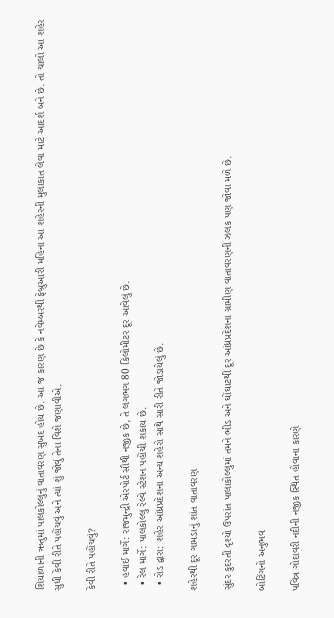શિયાળાની ઋતુમાં પાલકોલ્લુનું વાતાવરણ સુખદ હોય છે. આ જ કારણ છે કે નવેમ્બરથી ફેબ્રુઆરી મહિના આ શહેરની મુલાકાત લેવા માટે આદર્શ બને છે. તો ચાલો આ શહેર સુધી કેવી રીતે પહોંચવું અને ત્યાં શું જોવું તેના વિશે જણાવીએ.

કેવી રીતે પહોંચવું?

  • હવાઈ માર્ગે: રાજમુન્દ્રી એરપોર્ટ સૌથી નજીક છે, તે લગભગ 80 કિલોમીટર દૂર આવેલું છે.
  • રેલ માર્ગે: પાલકોલ્લુ રેલ્વે સ્ટેશન પહોંચી શકાય છે.
  • રોડ દ્વારા: શહેર આંધ્રપ્રદેશના અન્ય શહેરો સાથે સારી રીતે જોડાયેલું છે.

શહેરથી દૂર ગામડાનું શાંત વાતાવરણ

સુંદર કુદરતી દૃશ્યો ઉપરાંત પાલાકોલ્લુમાં તમને ભીડ અને ઘોંઘાટથી દૂર આંધ્રપ્રદેશના ગ્રામીણ વાતાવરણની ઝલક પણ જોવા મળે છે.

બોટિંગનો અનુભવ

પવિત્ર ગોદાવરી નદીની નજીક સ્થિત હોવાના કારણે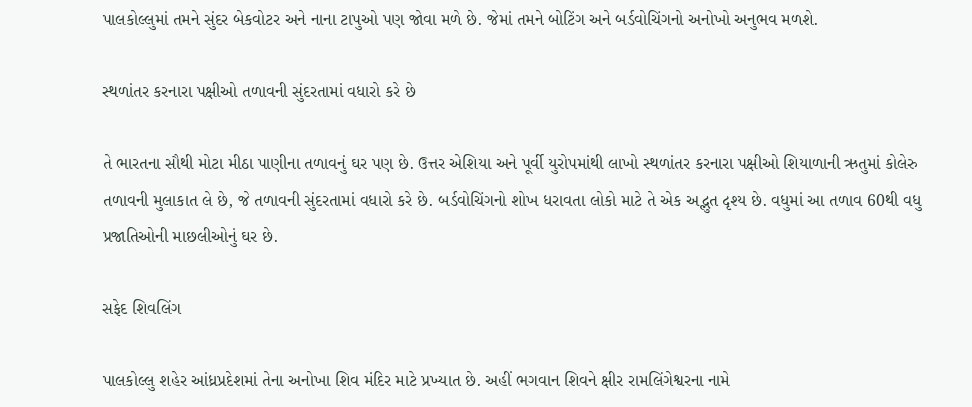પાલકોલ્લુમાં તમને સુંદર બેકવોટર અને નાના ટાપુઓ પણ જોવા મળે છે. જેમાં તમને બોટિંગ અને બર્ડવોચિંગનો અનોખો અનુભવ મળશે.

સ્થળાંતર કરનારા પક્ષીઓ તળાવની સુંદરતામાં વધારો કરે છે

તે ભારતના સૌથી મોટા મીઠા પાણીના તળાવનું ઘર પણ છે. ઉત્તર એશિયા અને પૂર્વી યુરોપમાંથી લાખો સ્થળાંતર કરનારા પક્ષીઓ શિયાળાની ઋતુમાં કોલેરુ તળાવની મુલાકાત લે છે, જે તળાવની સુંદરતામાં વધારો કરે છે. બર્ડવોચિંગનો શોખ ધરાવતા લોકો માટે તે એક અદ્ભુત દૃશ્ય છે. વધુમાં આ તળાવ 60થી વધુ પ્રજાતિઓની માછલીઓનું ઘર છે.

સફેદ શિવલિંગ

પાલકોલ્લુ શહેર આંધ્રપ્રદેશમાં તેના અનોખા શિવ મંદિર માટે પ્રખ્યાત છે. અહીં ભગવાન શિવને ક્ષીર રામલિંગેશ્વરના નામે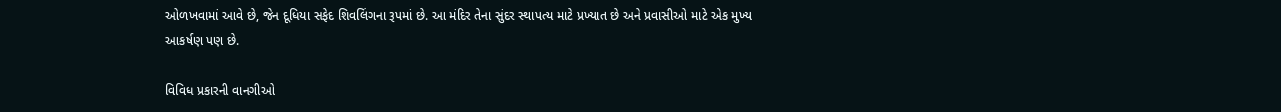ઓળખવામાં આવે છે, જેન દૂધિયા સફેદ શિવલિંગના રૂપમાં છે. આ મંદિર તેના સુંદર સ્થાપત્ય માટે પ્રખ્યાત છે અને પ્રવાસીઓ માટે એક મુખ્ય આકર્ષણ પણ છે.

વિવિધ પ્રકારની વાનગીઓ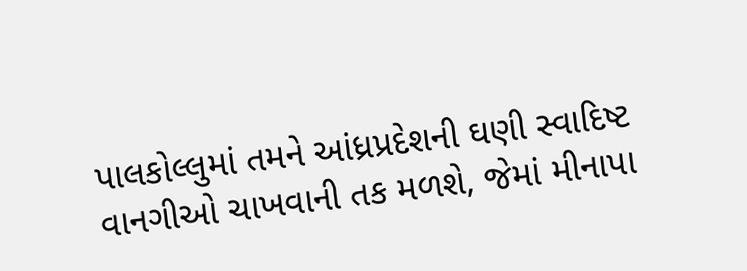પાલકોલ્લુમાં તમને આંધ્રપ્રદેશની ઘણી સ્વાદિષ્ટ વાનગીઓ ચાખવાની તક મળશે, જેમાં મીનાપા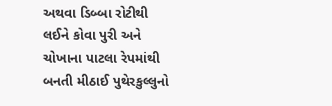અથવા ડિબ્બા રોટીથી લઈને કોવા પુરી અને ચોખાના પાટલા રેપમાંથી બનતી મીઠાઈ પુથેરકુલ્લુનો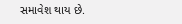સમાવેશ થાય છે.